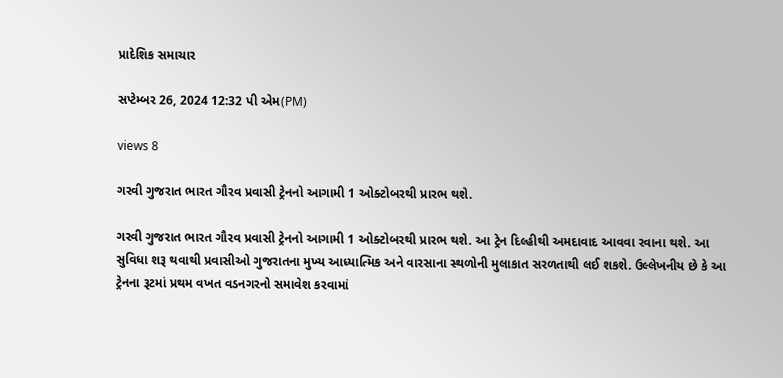પ્રાદેશિક સમાચાર

સપ્ટેમ્બર 26, 2024 12:32 પી એમ(PM)

views 8

ગરવી ગુજરાત ભારત ગૌરવ પ્રવાસી ટ્રેનનો આગામી 1 ઓક્ટોબરથી પ્રારભ થશે.

ગરવી ગુજરાત ભારત ગૌરવ પ્રવાસી ટ્રેનનો આગામી 1 ઓક્ટોબરથી પ્રારભ થશે. આ ટ્રેન દિલ્હીથી અમદાવાદ આવવા રવાના થશે. આ સુવિધા શરૂ થવાથી પ્રવાસીઓ ગુજરાતના મુખ્ય આધ્યાત્મિક અને વારસાના સ્થળોની મુલાકાત સરળતાથી લઈ શકશે. ઉલ્લેખનીય છે કે આ ટ્રેનના રૂટમાં પ્રથમ વખત વડનગરનો સમાવેશ કરવામાં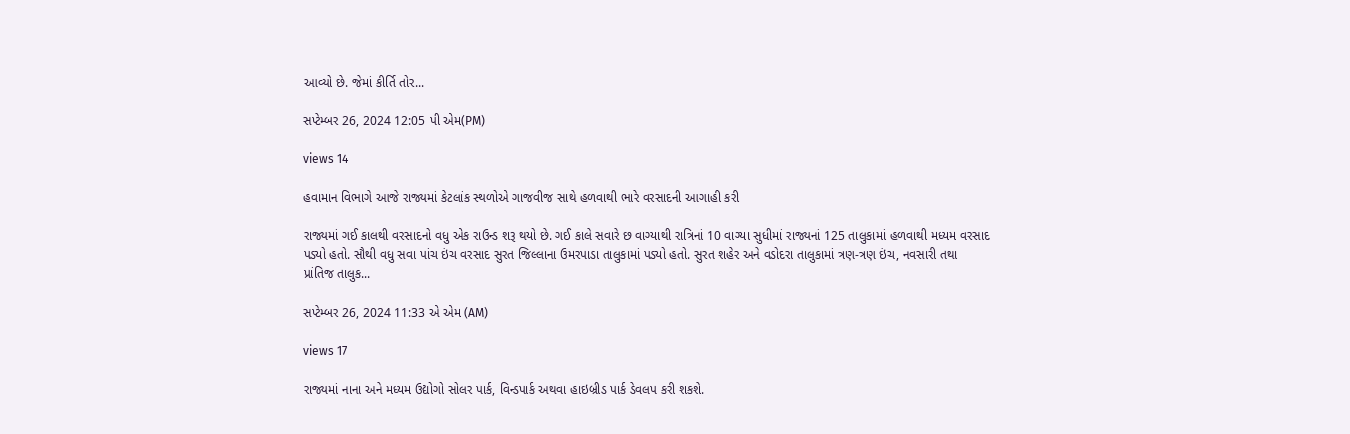આવ્યો છે. જેમાં કીર્તિ તોર...

સપ્ટેમ્બર 26, 2024 12:05 પી એમ(PM)

views 14

હવામાન વિભાગે આજે રાજ્યમાં કેટલાંક સ્થળોએ ગાજવીજ સાથે હળવાથી ભારે વરસાદની આગાહી કરી

રાજ્યમાં ગઈ કાલથી વરસાદનો વધુ એક રાઉન્ડ શરૂ થયો છે. ગઈ કાલે સવારે છ વાગ્યાથી રાત્રિનાં 10 વાગ્યા સુધીમાં રાજ્યનાં 125 તાલુકામાં હળવાથી મધ્યમ વરસાદ પડ્યો હતો. સૌથી વધુ સવા પાંચ ઇંચ વરસાદ સુરત જિલ્લાના ઉમરપાડા તાલુકામાં પડ્યો હતો. સુરત શહેર અને વડોદરા તાલુકામાં ત્રણ-ત્રણ ઇંચ, નવસારી તથા પ્રાંતિજ તાલુક...

સપ્ટેમ્બર 26, 2024 11:33 એ એમ (AM)

views 17

રાજ્યમાં નાના અને મધ્યમ ઉદ્યોગો સોલર પાર્ક, વિન્ડપાર્ક અથવા હાઇબ્રીડ પાર્ક ડેવલપ કરી શકશે.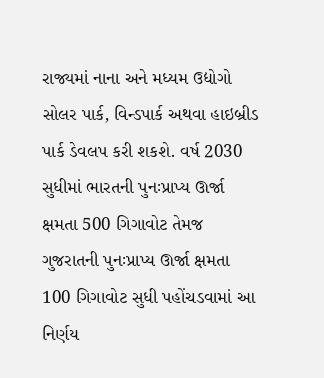રાજ્યમાં નાના અને મધ્યમ ઉદ્યોગો સોલર પાર્ક, વિન્ડપાર્ક અથવા હાઇબ્રીડ પાર્ક ડેવલપ કરી શકશે. વર્ષ 2030 સુધીમાં ભારતની પુનઃપ્રાપ્ય ઊર્જા ક્ષમતા 500 ગિગાવોટ તેમજ ગુજરાતની પુનઃપ્રાપ્ય ઊર્જા ક્ષમતા 100 ગિગાવોટ સુધી પહોંચડવામાં આ નિર્ણય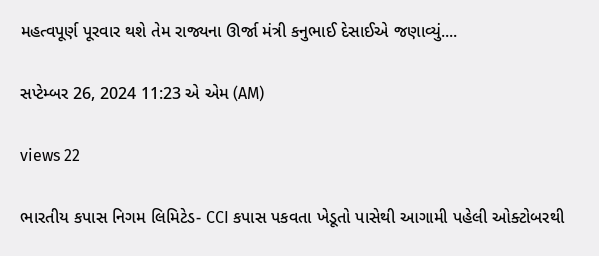મહત્વપૂર્ણ પૂરવાર થશે તેમ રાજ્યના ઊર્જા મંત્રી કનુભાઈ દેસાઈએ જણાવ્યું....

સપ્ટેમ્બર 26, 2024 11:23 એ એમ (AM)

views 22

ભારતીય કપાસ નિગમ લિમિટેડ- CCI કપાસ પકવતા ખેડૂતો પાસેથી આગામી પહેલી ઓક્ટોબરથી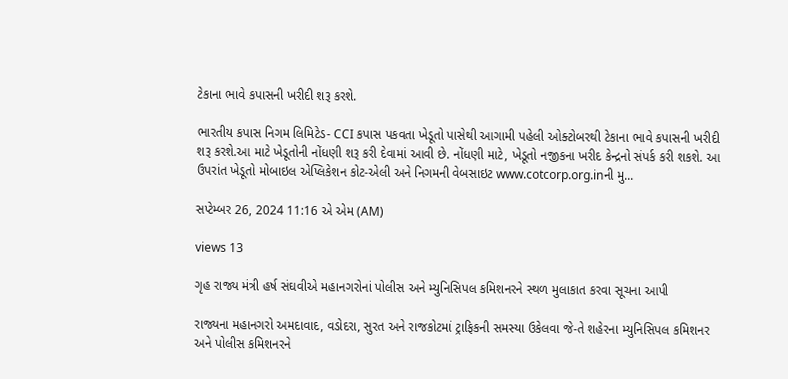ટેકાના ભાવે કપાસની ખરીદી શરૂ કરશે.

ભારતીય કપાસ નિગમ લિમિટેડ- CCI કપાસ પકવતા ખેડૂતો પાસેથી આગામી પહેલી ઓક્ટોબરથી ટેકાના ભાવે કપાસની ખરીદી શરૂ કરશે.આ માટે ખેડૂતોની નોંધણી શરૂ કરી દેવામાં આવી છે. નોંધણી માટે, ખેડૂતો નજીકના ખરીદ કેન્દ્રનો સંપર્ક કરી શકશે. આ ઉપરાંત ખેડૂતો મોબાઇલ એપ્લિકેશન કોટ-એલી અને નિગમની વેબસાઇટ www.cotcorp.org.inની મુ...

સપ્ટેમ્બર 26, 2024 11:16 એ એમ (AM)

views 13

ગૃહ રાજ્ય મંત્રી હર્ષ સંઘવીએ મહાનગરોનાં પોલીસ અને મ્યુનિસિપલ કમિશનરને સ્થળ મુલાકાત કરવા સૂચના આપી

રાજ્યના મહાનગરો અમદાવાદ, વડોદરા, સુરત અને રાજકોટમાં ટ્રાફિકની સમસ્યા ઉકેલવા જે-તે શહેરના મ્યુનિસિપલ કમિશનર અને પોલીસ કમિશનરને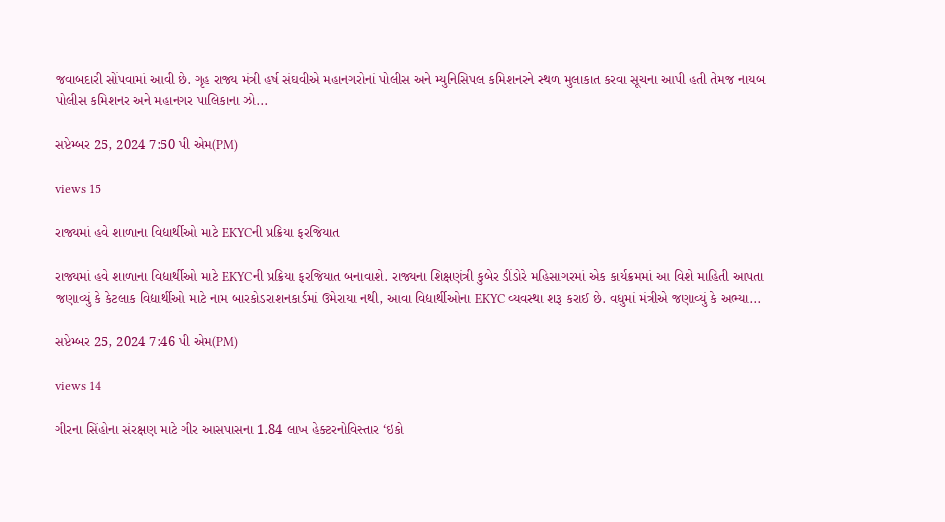જવાબદારી સોંપવામાં આવી છે. ગૃહ રાજ્ય મંત્રી હર્ષ સંઘવીએ મહાનગરોનાં પોલીસ અને મ્યુનિસિપલ કમિશનરને સ્થળ મુલાકાત કરવા સૂચના આપી હતી તેમજ નાયબ પોલીસ કમિશનર અને મહાનગર પાલિકાના ઝો...

સપ્ટેમ્બર 25, 2024 7:50 પી એમ(PM)

views 15

રાજ્યમાં હવે શાળાના વિદ્યાર્થીઓ માટે EKYCની પ્રક્રિયા ફરજિયાત

રાજ્યમાં હવે શાળાના વિદ્યાર્થીઓ માટે EKYCની પ્રક્રિયા ફરજિયાત બનાવાશે. રાજ્યના શિક્ષણંત્રી કુબેર ડીંડોરે મહિસાગરમાં એક કાર્યક્રમમાં આ વિશે માહિતી આપતા જણાવ્યું કે કેટલાક વિદ્યાર્થીઓ માટે નામ બારકોડરાશનકાર્ડમાં ઉમેરાયા નથી, આવા વિદ્યાર્થીઓના EKYC વ્યવસ્થા શરૂ કરાઈ છે. વધુમાં મંત્રીએ જણાવ્યું કે અભ્યા...

સપ્ટેમ્બર 25, 2024 7:46 પી એમ(PM)

views 14

ગીરના સિંહોના સંરક્ષણ માટે ગીર આસપાસના 1.84 લાખ હેક્ટરનોવિસ્તાર ‘ઇકો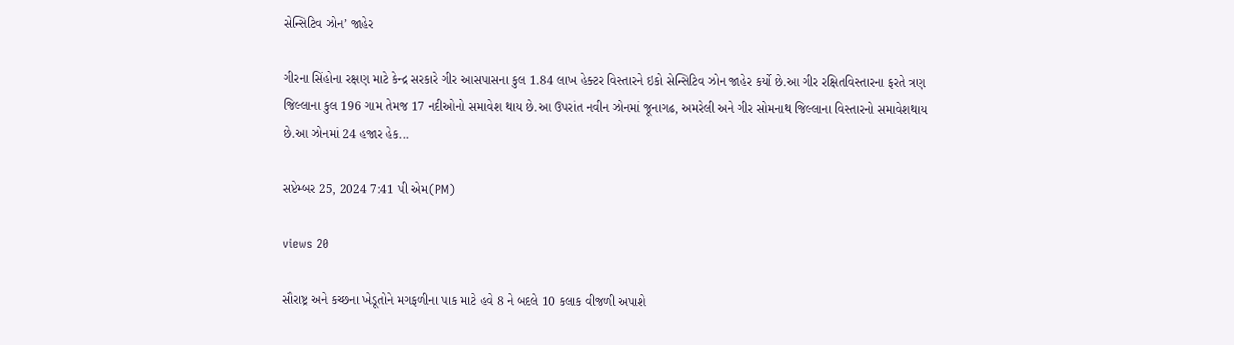સેન્સિટિવ ઝોન’ જાહેર

ગીરના સિંહોના રક્ષણ માટે કેન્દ્ર સરકારે ગીર આસપાસના કુલ 1.84 લાખ હેક્ટર વિસ્તારને ઇકો સેન્સિટિવ ઝોન જાહેર કર્યો છે.આ ગીર રક્ષિતવિસ્તારના ફરતે ત્રણ જિલ્લાના કુલ 196 ગામ તેમજ 17 નદીઓનો સમાવેશ થાય છે.આ ઉપરાંત નવીન ઝોનમાં જૂનાગઢ, અમરેલી અને ગીર સોમનાથ જિલ્લાના વિસ્તારનો સમાવેશથાય છે.આ ઝોનમાં 24 હજાર હેક...

સપ્ટેમ્બર 25, 2024 7:41 પી એમ(PM)

views 20

સૌરાષ્ટ્ર અને કચ્છના ખેડૂતોને મગફળીના પાક માટે હવે 8 ને બદલે 10 કલાક વીજળી અપાશે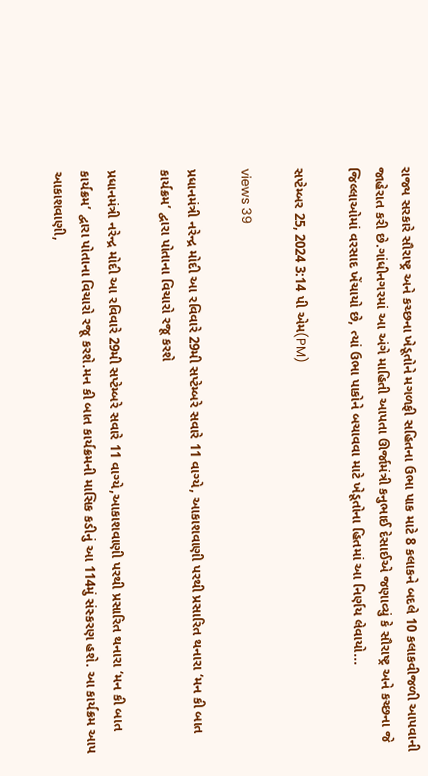રાજ્ય સરકારે સૌરાષ્ટ્ર અને કચ્છના ખેડૂતોને મગળફી સહિતના ઉભા પાક માટે 8 કલાકને બદલે 10 કલાકવીજળી આપવાની જાહેરાત કરી છે.ગાંધીનગરમાં આ અંગે માહિતી આપતા ઊર્જામંત્રી કનુભાઈ દેસાઈએ જણાવ્યું કે સૌરાષ્ટ્ર અને કચ્છના જે જિલ્લાઓમાં વરસાદ ખેંચાયો છે, ત્યાં ઉભા પાકોને બચાવવા માટે ખેડૂતોના હિતમાં આ નિર્ણય લેવાયો...

સપ્ટેમ્બર 25, 2024 3:14 પી એમ(PM)

views 39

પ્રધાનમંત્રી નરેન્દ્ર મોદી આ રવિવારે 29મી સપ્ટેમ્બરે સવારે 11 વાગ્યે, આકાશવાણી પરથી પ્રસારિત થનારા ‘મન કી બાત કાર્યક્રમ’ દ્વારા પોતાના વિચારો રજૂ કરશે

પ્રધાનમંત્રી નરેન્દ્ર મોદી આ રવિવારે 29મી સપ્ટેમ્બરે સવારે 11 વાગ્યે,આકાશવાણી પરથી પ્રસારિત થનારા ‘મન કી બાત કાર્યક્રમ’ દ્વારા પોતાના વિચારો રજૂ કરશે.મન કી બાત કાર્યક્રમની માસિક કડીનું આ 114મું સંસ્કરણ હશે. આ કાર્યક્રમ આપ આકાશવાણી,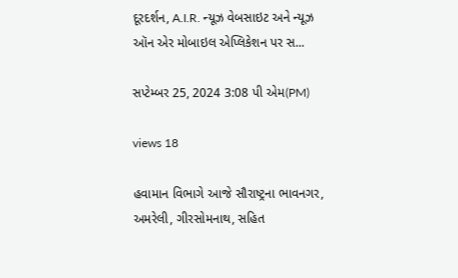દૂરદર્શન, A.I.R. ન્યૂઝ વેબસાઇટ અને ન્યૂઝ ઑન એર મોબાઇલ એપ્લિકેશન પર સ...

સપ્ટેમ્બર 25, 2024 3:08 પી એમ(PM)

views 18

હવામાન વિભાગે આજે સૌરાષ્ટ્રના ભાવનગર, અમરેલી, ગીરસોમનાથ, સહિત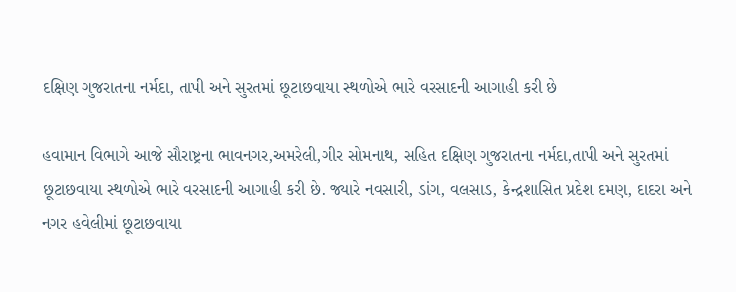દક્ષિણ ગુજરાતના નર્મદા, તાપી અને સુરતમાં છૂટાછવાયા સ્થળોએ ભારે વરસાદની આગાહી કરી છે

હવામાન વિભાગે આજે સૌરાષ્ટ્રના ભાવનગર,અમરેલી,ગીર સોમનાથ, સહિત દક્ષિણ ગુજરાતના નર્મદા,તાપી અને સુરતમાં છૂટાછવાયા સ્થળોએ ભારે વરસાદની આગાહી કરી છે. જ્યારે નવસારી, ડાંગ, વલસાડ, કેન્દ્રશાસિત પ્રદેશ દમણ, દાદરા અને નગર હવેલીમાં છૂટાછવાયા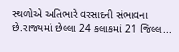સ્થળોએ અતિભારે વરસાદની સંભાવના છે.રાજ્યમાં છેલ્લા 24 કલાકમાં 21 જિલ્લ...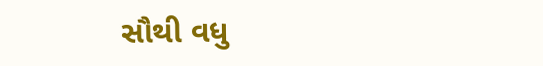સૌથી વધુ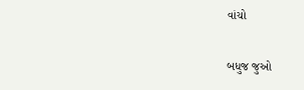વાંચો

બધુજ જુઓ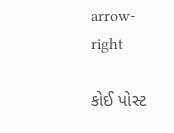arrow-right

કોઈ પોસ્ટ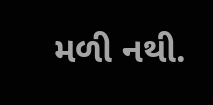મળી નથી.